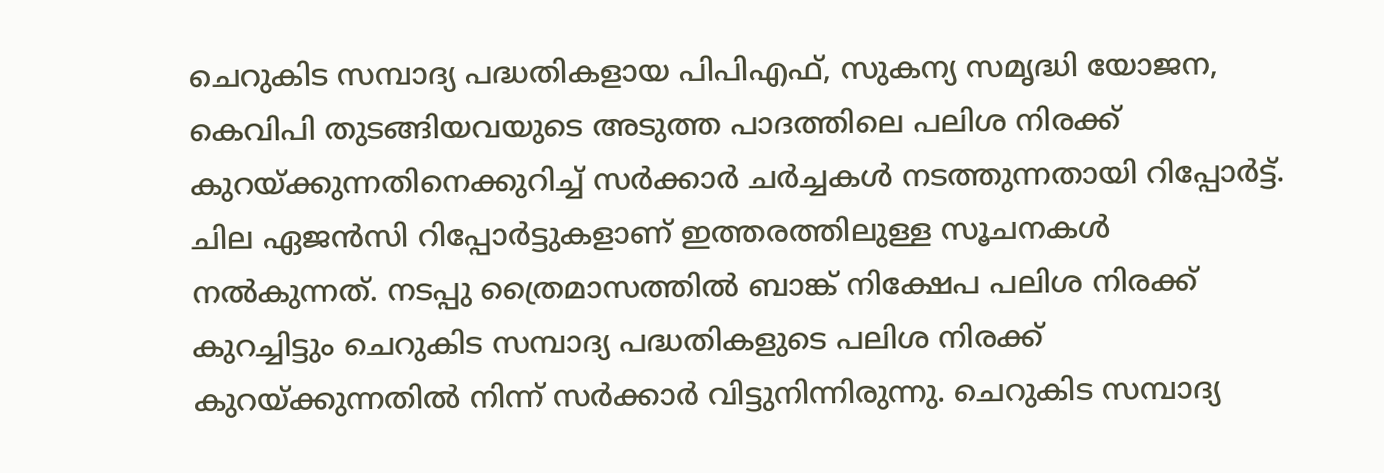ചെറുകിട സമ്പാദ്യ പദ്ധതികളായ പിപിഎഫ്, സുകന്യ സമൃദ്ധി യോജന, കെവിപി തുടങ്ങിയവയുടെ അടുത്ത പാദത്തിലെ പലിശ നിരക്ക് കുറയ്ക്കുന്നതിനെക്കുറിച്ച് സർക്കാർ ചർച്ചകൾ നടത്തുന്നതായി റിപ്പോർട്ട്. ചില ഏജൻസി റിപ്പോർട്ടുകളാണ് ഇത്തരത്തിലുള്ള സൂചനകൾ നൽകുന്നത്. നടപ്പു ത്രൈമാസത്തിൽ ബാങ്ക് നിക്ഷേപ പലിശ നിരക്ക് കുറച്ചിട്ടും ചെറുകിട സമ്പാദ്യ പദ്ധതികളുടെ പലിശ നിരക്ക് കുറയ്ക്കുന്നതിൽ നിന്ന് സർക്കാർ വിട്ടുനിന്നിരുന്നു. ചെറുകിട സമ്പാദ്യ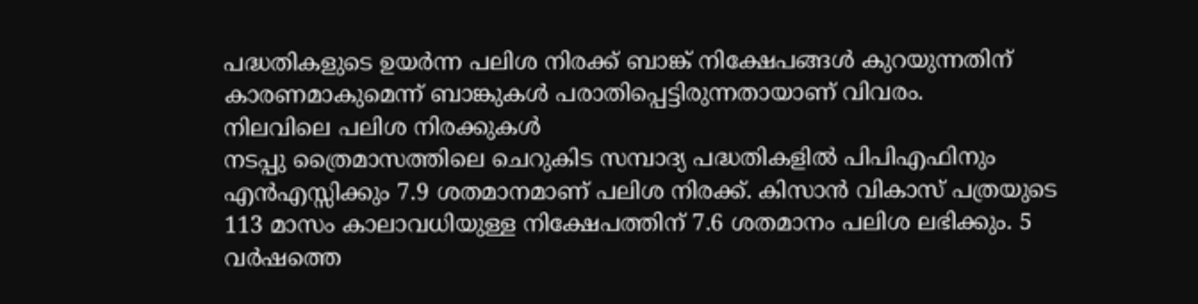പദ്ധതികളുടെ ഉയർന്ന പലിശ നിരക്ക് ബാങ്ക് നിക്ഷേപങ്ങൾ കുറയുന്നതിന് കാരണമാകുമെന്ന് ബാങ്കുകൾ പരാതിപ്പെട്ടിരുന്നതായാണ് വിവരം.
നിലവിലെ പലിശ നിരക്കുകൾ
നടപ്പു ത്രൈമാസത്തിലെ ചെറുകിട സമ്പാദ്യ പദ്ധതികളിൽ പിപിഎഫിനും എൻഎസ്സിക്കും 7.9 ശതമാനമാണ് പലിശ നിരക്ക്. കിസാൻ വികാസ് പത്രയുടെ 113 മാസം കാലാവധിയുള്ള നിക്ഷേപത്തിന് 7.6 ശതമാനം പലിശ ലഭിക്കും. 5 വർഷത്തെ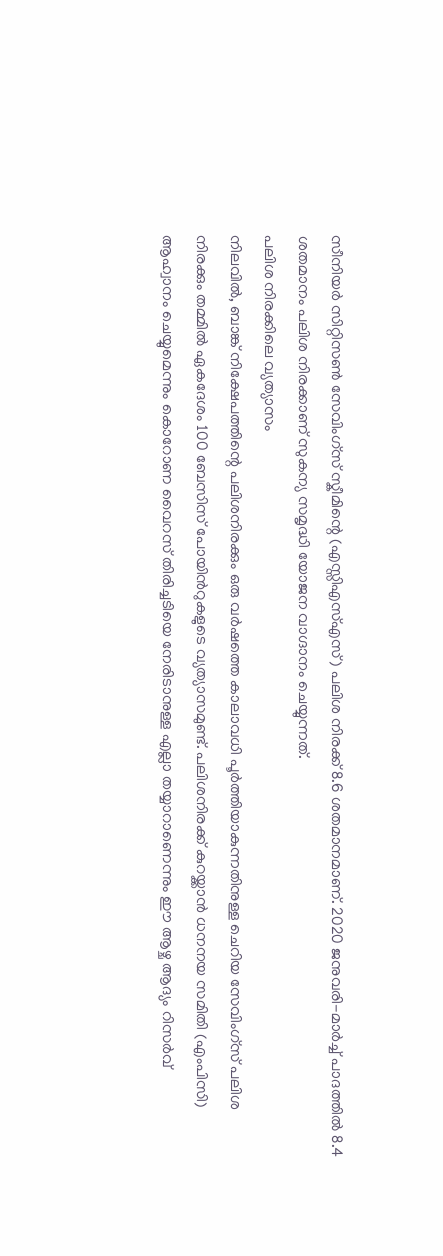സീനിയർ സിറ്റിസൺ സേവിംഗ്സ് സ്കീമിന്റെ (എസ്സിഎസ്എസ്) പലിശ നിരക്ക് 8.6 ശതമാനമാണ്. 2020 ജനുവരി-മാർച്ച് പാദത്തിൽ 8.4 ശതമാനം പലിശ നിരക്കാണ് സുകന്യ സമൃദ്ധി യോജന വാഗ്ദാനം ചെയ്യുന്നത്.
പലിശ നിരക്കിലെ വ്യത്യാസം
നിലവിൽ, ബാങ്ക് നിക്ഷേപത്തിന്റെ പലിശനിരക്കും ഒരു വർഷത്തെ കാലാവധി പൂർത്തിയാകുന്നതിനുള്ള ചെറിയ സേവിംഗ്സ് പലിശ നിരക്കും തമ്മിൽ ഏകദേശം 100 ബേസിസ് പോയിൻറുകളുടെ വ്യത്യാസമുണ്ട്. പലിശനിരക്ക് കുറയ്ക്കാൻ ധനനയ സമിതി (എംപിസി) ആഹ്വാനം ചെയ്യുമെന്നും കൊറോണ വൈറസ് തിരിച്ചടിയെ നേരിടാനുള്ള എല്ലാ തയ്യാറാണെന്നും ഈ ആഴ്ച ആദ്യം റിസർവ്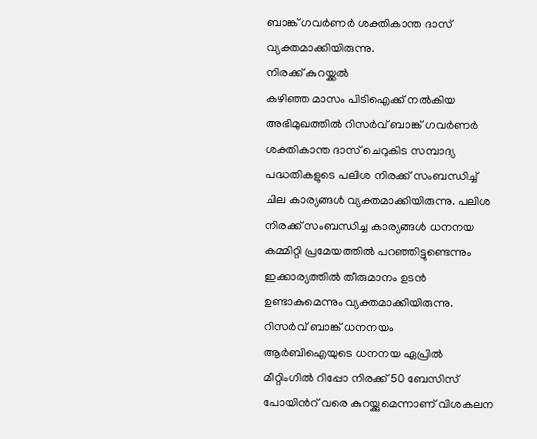ബാങ്ക് ഗവർണർ ശക്തികാന്ത ദാസ് വ്യക്തമാക്കിയിരുന്നു.
നിരക്ക് കുറയ്ക്കൽ
കഴിഞ്ഞ മാസം പിടിഐക്ക് നൽകിയ അഭിമുഖത്തിൽ റിസർവ് ബാങ്ക് ഗവർണർ ശക്തികാന്ത ദാസ് ചെറുകിട സമ്പാദ്യ പദ്ധതികളുടെ പലിശ നിരക്ക് സംബന്ധിച്ച് ചില കാര്യങ്ങൾ വ്യക്തമാക്കിയിരുന്നു. പലിശ നിരക്ക് സംബന്ധിച്ച കാര്യങ്ങൾ ധനനയ കമ്മിറ്റി പ്രമേയത്തിൽ പറഞ്ഞിട്ടുണ്ടെന്നും ഇക്കാര്യത്തിൽ തീരുമാനം ഉടൻ ഉണ്ടാകുമെന്നും വ്യക്തമാക്കിയിരുന്നു.
റിസർവ് ബാങ്ക് ധനനയം
ആർബിഐയുടെ ധനനയ ഏപ്രിൽ മീറ്റിംഗിൽ റിപ്പോ നിരക്ക് 50 ബേസിസ് പോയിൻറ് വരെ കുറയ്ക്കുമെന്നാണ് വിശകലന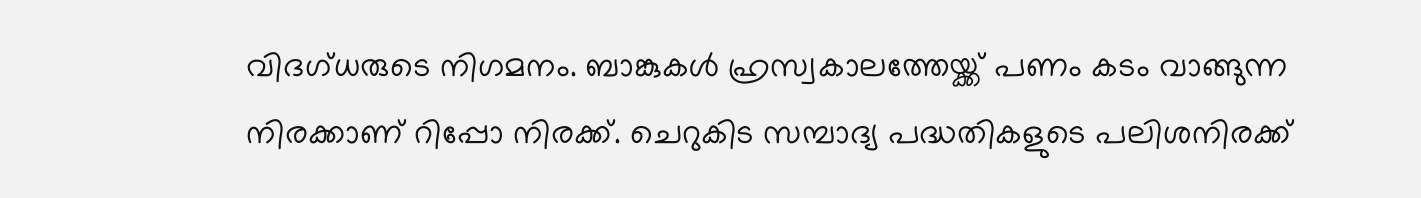വിദഗ്ധരുടെ നിഗമനം. ബാങ്കുകൾ ഹ്രസ്വകാലത്തേയ്ക്ക് പണം കടം വാങ്ങുന്ന നിരക്കാണ് റിപ്പോ നിരക്ക്. ചെറുകിട സമ്പാദ്യ പദ്ധതികളുടെ പലിശനിരക്ക്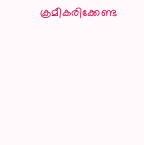ക്രമീകരിക്കേണ്ട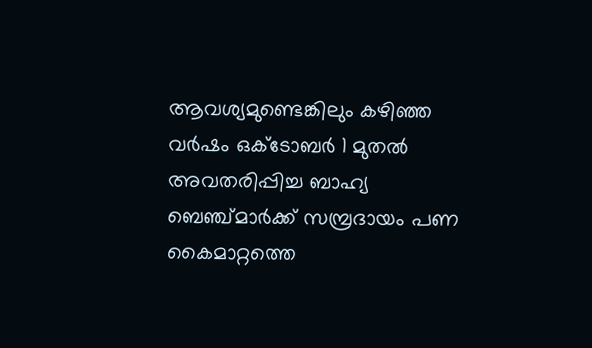ആവശ്യമുണ്ടെങ്കിലും കഴിഞ്ഞ വർഷം ഒക്ടോബർ 1 മുതൽ അവതരിപ്പിച്ച ബാഹ്യ ബെഞ്ച്മാർക്ക് സമ്പ്രദായം പണ കൈമാറ്റത്തെ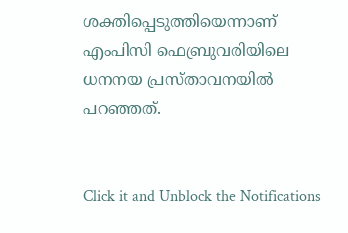ശക്തിപ്പെടുത്തിയെന്നാണ് എംപിസി ഫെബ്രുവരിയിലെ ധനനയ പ്രസ്താവനയിൽ പറഞ്ഞത്.


Click it and Unblock the Notifications